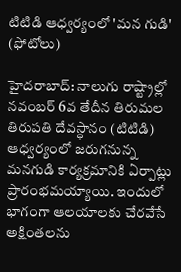టిటిడి ఆధ్వర్యంలో 'మన గుడి' (ఫోటోలు)

హైదరాబాద్: నాలుగు రాష్ట్రాల్లో నవంబర్ 6వ తేదీన తిరుమల తిరుపతి దేవస్ధానం (టిటిడి) ఆధ్వర్యంలో జరుగనున్న మనగుడి కార్యక్రమానికి ఏర్పాట్లు ప్రారంభమయ్యాయి. ఇందులో భాగంగా ఆలయాలకు చేరవేసే అక్షింతలను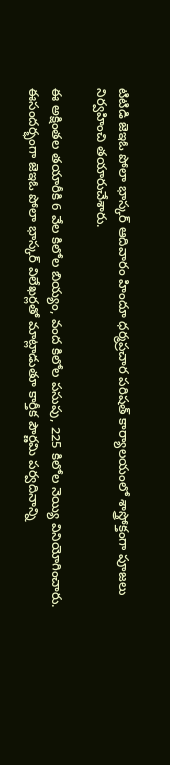టిటిడి జెఇఓ పోలా భాస్కర్ ఆదివారం హిందూ ధర్మప్రచార పరిషత్ కార్యాలయంలో శాస్త్రోక్తంగా పూజలు నిర్వహించి తయారుచేశారు.

ఈ అక్షింతల తయారీకి 6 వేల కిలోల బియ్యం, వంద కిలోల పసుపు, 225 కిలోల నెయ్యి వినియోగించారు. ఈసందర్భంగా జెఇఓ పోలా భాస్కర్ విలేఖర్లతో మాట్లాడుతూ కార్తీక పౌర్ణమి పర్వదినాన్ని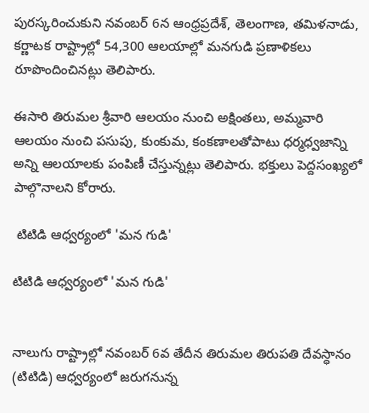పురస్కరించుకుని నవంబర్ 6న ఆంధ్రప్రదేశ్, తెలంగాణ, తమిళనాడు, కర్ణాటక రాష్ట్రాల్లో 54,300 ఆలయాల్లో మనగుడి ప్రణాళికలు రూపొందించినట్లు తెలిపారు.

ఈసారి తిరుమల శ్రీవారి ఆలయం నుంచి అక్షింతలు, అమ్మవారి ఆలయం నుంచి పసుపు, కుంకుమ, కంకణాలతోపాటు ధర్మధ్వజాన్ని అన్ని ఆలయాలకు పంపిణీ చేస్తున్నట్లు తెలిపారు. భక్తులు పెద్దసంఖ్యలో పాల్గొనాలని కోరారు.

 టిటిడి ఆధ్వర్యంలో 'మన గుడి'

టిటిడి ఆధ్వర్యంలో 'మన గుడి'


నాలుగు రాష్ట్రాల్లో నవంబర్ 6వ తేదీన తిరుమల తిరుపతి దేవస్ధానం (టిటిడి) ఆధ్వర్యంలో జరుగనున్న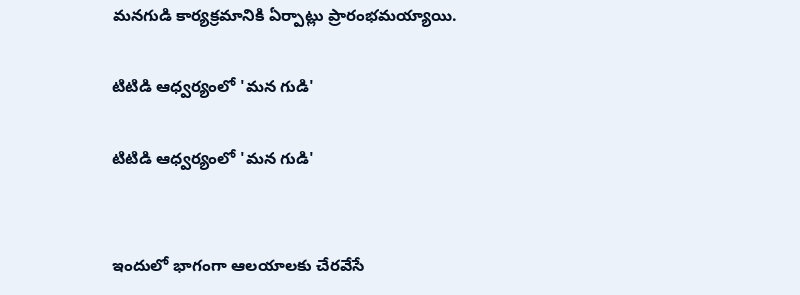మనగుడి కార్యక్రమానికి ఏర్పాట్లు ప్రారంభమయ్యాయి.

టిటిడి ఆధ్వర్యంలో 'మన గుడి'

టిటిడి ఆధ్వర్యంలో 'మన గుడి'


ఇందులో భాగంగా ఆలయాలకు చేరవేసే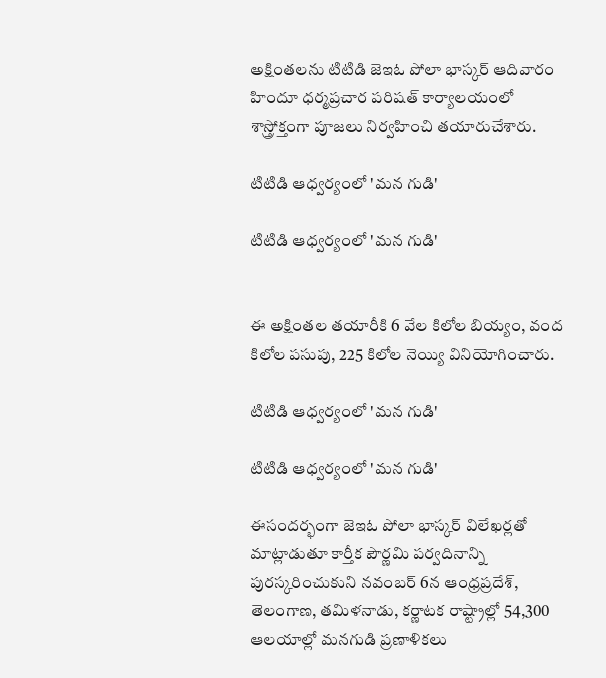అక్షింతలను టిటిడి జెఇఓ పోలా భాస్కర్ ఆదివారం హిందూ ధర్మప్రచార పరిషత్ కార్యాలయంలో శాస్త్రోక్తంగా పూజలు నిర్వహించి తయారుచేశారు.

టిటిడి ఆధ్వర్యంలో 'మన గుడి'

టిటిడి ఆధ్వర్యంలో 'మన గుడి'


ఈ అక్షింతల తయారీకి 6 వేల కిలోల బియ్యం, వంద కిలోల పసుపు, 225 కిలోల నెయ్యి వినియోగించారు.

టిటిడి ఆధ్వర్యంలో 'మన గుడి'

టిటిడి ఆధ్వర్యంలో 'మన గుడి'

ఈసందర్భంగా జెఇఓ పోలా భాస్కర్ విలేఖర్లతో మాట్లాడుతూ కార్తీక పౌర్ణమి పర్వదినాన్ని పురస్కరించుకుని నవంబర్ 6న ఆంధ్రప్రదేశ్, తెలంగాణ, తమిళనాడు, కర్ణాటక రాష్ట్రాల్లో 54,300 ఆలయాల్లో మనగుడి ప్రణాళికలు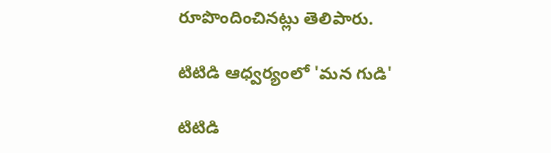రూపొందించినట్లు తెలిపారు.

టిటిడి ఆధ్వర్యంలో 'మన గుడి'

టిటిడి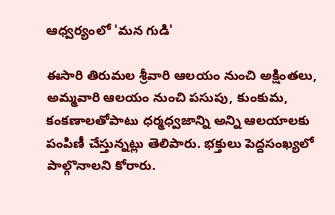ఆధ్వర్యంలో 'మన గుడి'

ఈసారి తిరుమల శ్రీవారి ఆలయం నుంచి అక్షింతలు, అమ్మవారి ఆలయం నుంచి పసుపు, కుంకుమ, కంకణాలతోపాటు ధర్మధ్వజాన్ని అన్ని ఆలయాలకు పంపిణీ చేస్తున్నట్లు తెలిపారు. భక్తులు పెద్దసంఖ్యలో పాల్గొనాలని కోరారు.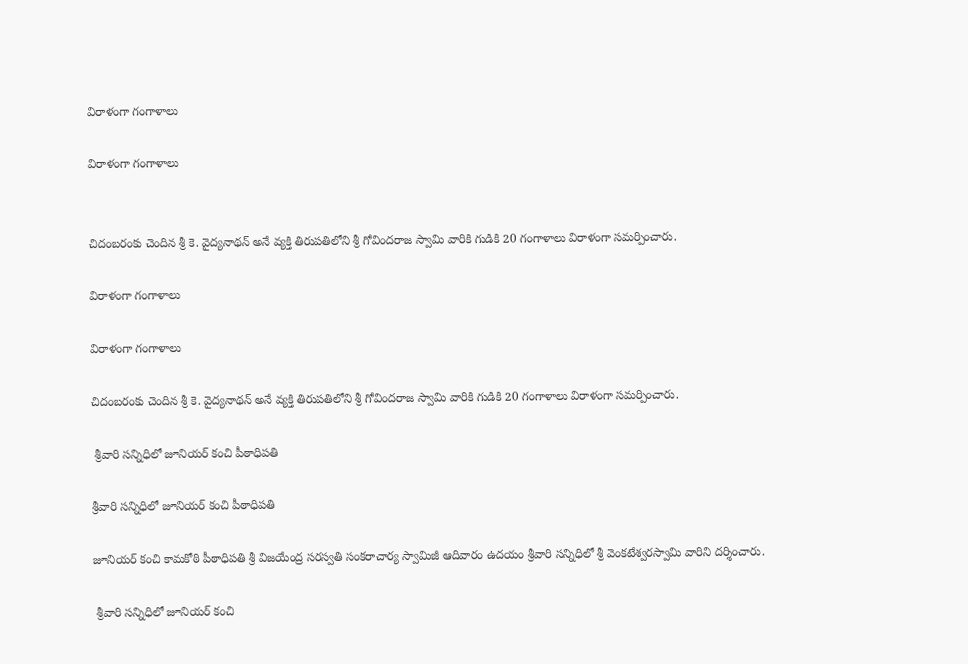విరాళంగా గంగాళాలు

విరాళంగా గంగాళాలు


చిదంబరంకు చెందిన శ్రీ కె. వైద్యనాథన్ అనే వ్యక్తి తిరుపతిలోని శ్రీ గోవిందరాజ స్వామి వారికి గుడికి 20 గంగాళాలు విరాళంగా సమర్పించారు.

విరాళంగా గంగాళాలు

విరాళంగా గంగాళాలు

చిదంబరంకు చెందిన శ్రీ కె. వైద్యనాథన్ అనే వ్యక్తి తిరుపతిలోని శ్రీ గోవిందరాజ స్వామి వారికి గుడికి 20 గంగాళాలు విరాళంగా సమర్పించారు.

 శ్రీవారి సన్నిధిలో జూనియర్ కంచి పీఠాధిపతి

శ్రీవారి సన్నిధిలో జూనియర్ కంచి పీఠాధిపతి

జూనియర్ కంచి కామకోఠి పీఠాధిపతి శ్రీ విజయేంద్ర సరస్వతి సంకరాచార్య స్వామిజీ ఆదివారం ఉదయం శ్రీవారి సన్నిధిలో శ్రీ వెంకటేశ్వరస్వామి వారిని దర్శించారు.

 శ్రీవారి సన్నిధిలో జూనియర్ కంచి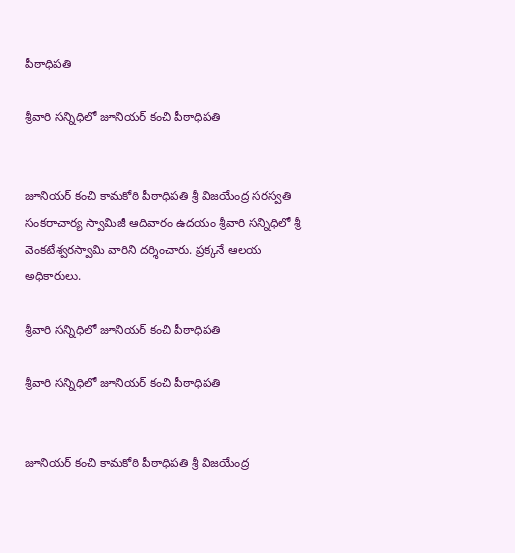పీఠాధిపతి

శ్రీవారి సన్నిధిలో జూనియర్ కంచి పీఠాధిపతి


జూనియర్ కంచి కామకోఠి పీఠాధిపతి శ్రీ విజయేంద్ర సరస్వతి సంకరాచార్య స్వామిజీ ఆదివారం ఉదయం శ్రీవారి సన్నిధిలో శ్రీ వెంకటేశ్వరస్వామి వారిని దర్శించారు. ప్రక్కనే ఆలయ అధికారులు.

శ్రీవారి సన్నిధిలో జూనియర్ కంచి పీఠాధిపతి

శ్రీవారి సన్నిధిలో జూనియర్ కంచి పీఠాధిపతి


జూనియర్ కంచి కామకోఠి పీఠాధిపతి శ్రీ విజయేంద్ర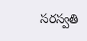సరస్వతి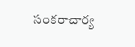సంకరాచార్య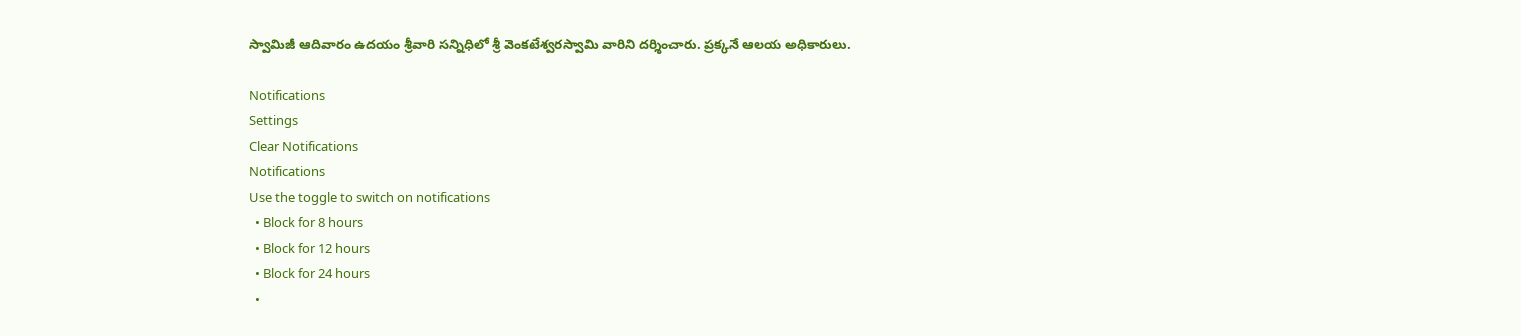స్వామిజీ ఆదివారం ఉదయం శ్రీవారి సన్నిధిలో శ్రీ వెంకటేశ్వరస్వామి వారిని దర్శించారు. ప్రక్కనే ఆలయ అధికారులు.

Notifications
Settings
Clear Notifications
Notifications
Use the toggle to switch on notifications
  • Block for 8 hours
  • Block for 12 hours
  • Block for 24 hours
  •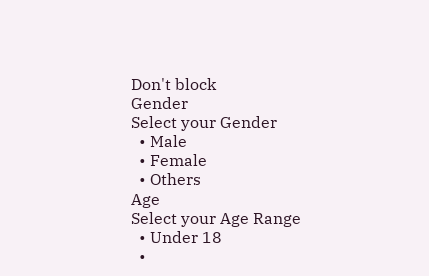Don't block
Gender
Select your Gender
  • Male
  • Female
  • Others
Age
Select your Age Range
  • Under 18
  •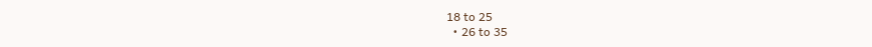18 to 25
  • 26 to 35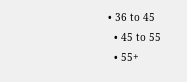• 36 to 45
  • 45 to 55
  • 55+